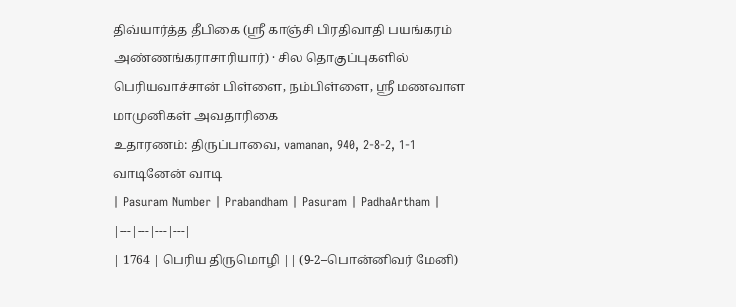திவ்யார்த்த தீபிகை (ஸ்ரீ காஞ்சி பிரதிவாதி பயங்கரம் அண்ணங்கராசாரியார்) · சில தொகுப்புகளில் பெரியவாச்சான் பிள்ளை, நம்பிள்ளை, ஸ்ரீ மணவாள மாமுனிகள் அவதாரிகை
உதாரணம்: திருப்பாவை, vamanan, 940, 2-8-2, 1-1 வாடினேன் வாடி
| Pasuram Number | Prabandham | Pasuram | PadhaArtham |
|---|---|---|---|
| 1764 | பெரிய திருமொழி || (9-2–பொன்னிவர் மேனி)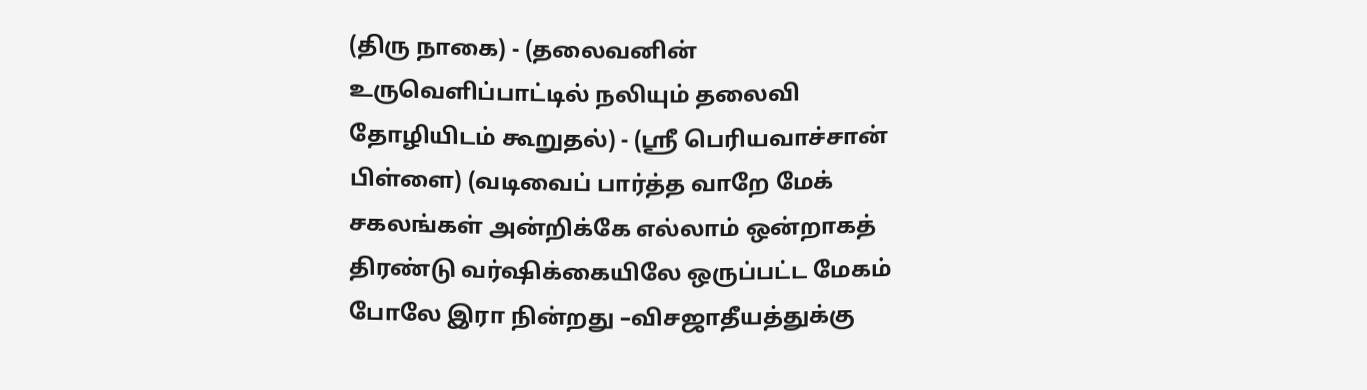(திரு நாகை) - (தலைவனின் உருவெளிப்பாட்டில் நலியும் தலைவி தோழியிடம் கூறுதல்) - (ஸ்ரீ பெரியவாச்சான் பிள்ளை) (வடிவைப் பார்த்த வாறே மேக் சகலங்கள் அன்றிக்கே எல்லாம் ஒன்றாகத் திரண்டு வர்ஷிக்கையிலே ஒருப்பட்ட மேகம் போலே இரா நின்றது –விசஜாதீயத்துக்கு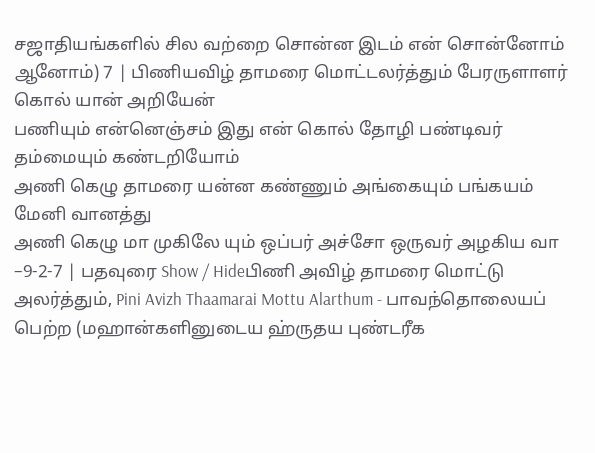சஜாதியங்களில் சில வற்றை சொன்ன இடம் என் சொன்னோம் ஆனோம்) 7 | பிணியவிழ் தாமரை மொட்டலர்த்தும் பேரருளாளர் கொல் யான் அறியேன்
பணியும் என்னெஞ்சம் இது என் கொல் தோழி பண்டிவர் தம்மையும் கண்டறியோம்
அணி கெழு தாமரை யன்ன கண்ணும் அங்கையும் பங்கயம் மேனி வானத்து
அணி கெழு மா முகிலே யும் ஒப்பர் அச்சோ ஒருவர் அழகிய வா –9-2-7 | பதவுரை Show / Hideபிணி அவிழ் தாமரை மொட்டு அலர்த்தும், Pini Avizh Thaamarai Mottu Alarthum - பாவந்தொலையப் பெற்ற (மஹான்களினுடைய ஹ்ருதய புண்டரீக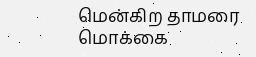மென்கிற தாமரை மொக்கை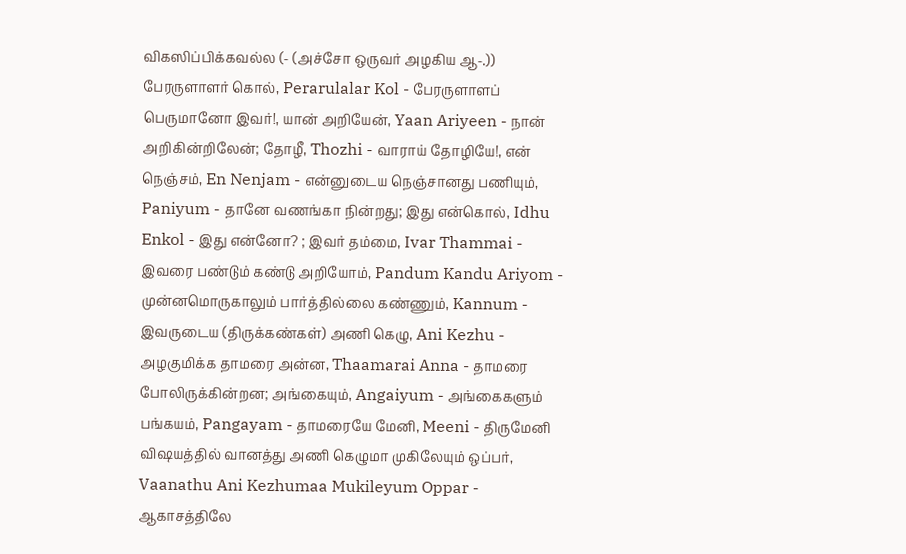விகஸிப்பிக்கவல்ல (- (அச்சோ ஒருவர் அழகிய ஆ-.)) பேரருளாளர் கொல், Perarulalar Kol - பேரருளாளப் பெருமானோ இவர்!, யான் அறியேன், Yaan Ariyeen - நான் அறிகின்றிலேன்; தோழீ, Thozhi - வாராய் தோழியே!, என் நெஞ்சம், En Nenjam - என்னுடைய நெஞ்சானது பணியும், Paniyum - தானே வணங்கா நின்றது; இது என்கொல், Idhu Enkol - இது என்னோ? ; இவர் தம்மை, Ivar Thammai - இவரை பண்டும் கண்டு அறியோம், Pandum Kandu Ariyom - முன்னமொருகாலும் பார்த்தில்லை கண்ணும், Kannum - இவருடைய (திருக்கண்கள்) அணி கெழு, Ani Kezhu - அழகுமிக்க தாமரை அன்ன, Thaamarai Anna - தாமரை போலிருக்கின்றன; அங்கையும், Angaiyum - அங்கைகளும் பங்கயம், Pangayam - தாமரையே மேனி, Meeni - திருமேனி விஷயத்தில் வானத்து அணி கெழுமா முகிலேயும் ஒப்பர், Vaanathu Ani Kezhumaa Mukileyum Oppar - ஆகாசத்திலே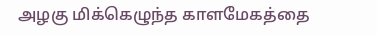அழகு மிக்கெழுந்த காளமேகத்தை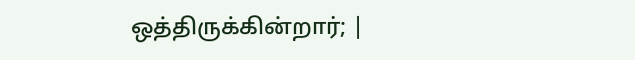ஒத்திருக்கின்றார்; |